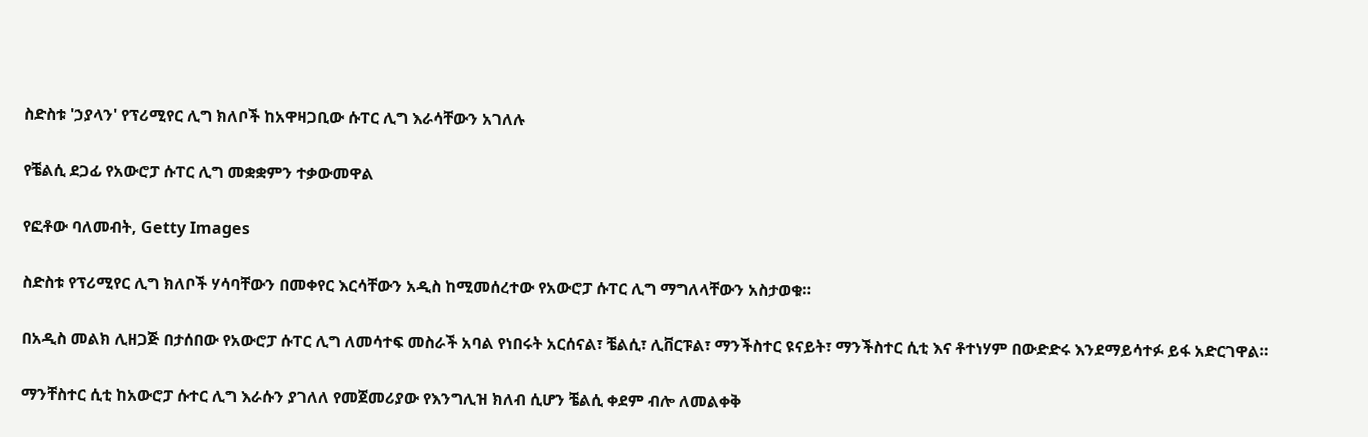ስድስቱ 'ኃያላን' የፕሪሚየር ሊግ ክለቦች ከአዋዛጋቢው ሱፐር ሊግ እራሳቸውን አገለሉ

የቼልሲ ደጋፊ የአውሮፓ ሱፐር ሊግ መቋቋምን ተቃውመዋል

የፎቶው ባለመብት, Getty Images

ስድስቱ የፕሪሚየር ሊግ ክለቦች ሃሳባቸውን በመቀየር እርሳቸውን አዲስ ከሚመሰረተው የአውሮፓ ሱፐር ሊግ ማግለላቸውን አስታወቁ።

በአዲስ መልክ ሊዘጋጅ በታሰበው የአውሮፓ ሱፐር ሊግ ለመሳተፍ መስራች አባል የነበሩት አርሰናል፣ ቼልሲ፣ ሊቨርፑል፣ ማንችስተር ዩናይት፣ ማንችስተር ሲቲ እና ቶተነሃም በውድድሩ እንደማይሳተፉ ይፋ አድርገዋል።

ማንቸስተር ሲቲ ከአውሮፓ ሱተር ሊግ እራሱን ያገለለ የመጀመሪያው የእንግሊዝ ክለብ ሲሆን ቼልሲ ቀደም ብሎ ለመልቀቅ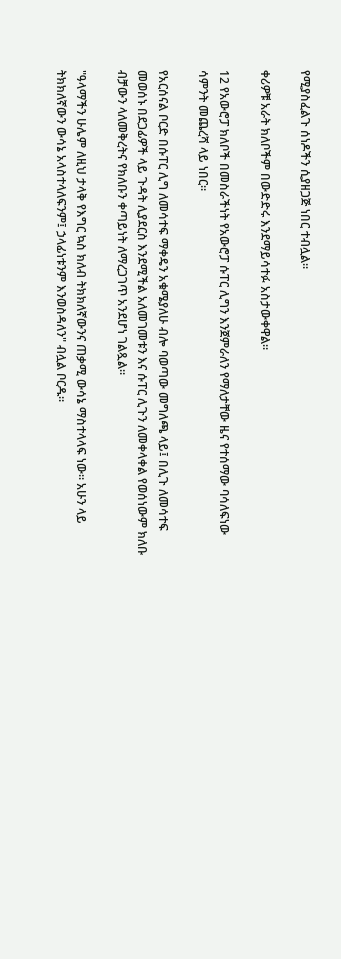የሚያስፈልጉ ሰነዶችን ሲያዘጋጅ ነበር ተብሏል።

ቀሪዎቹ አራት ክለቦችም በውድድሩ እንደማይሳተፉ አስታውቀዋል።

12 የአውሮፓ ክለቦች በመስራችነት የአውሮፓ ሱፐር ሊግን እንጀምራለን የማለታቸው ዜና የተሰማው ባሳለፍነው ሳምንት መጨረሻ ላይ ነበር።

የአርሰናል ቦርድ በሱፐር ሊግ ለመሳተፍ ማቀዴን አቁሜያለሁ ብሎ ባወጣው መግለጫ ላይ፤ በሊጉ ለመሳተፍ መወሰኑ በደጋፊዎች ላይ ጉዳት ሊያደርስ እንደሚችል አለመገመቱን እና ሱፐር ሊጉን ለመቀላቀል የወሰነውም ክለቡ ብቻውን ላለመቅረትና የክለቡን ቀጣይነት ለማረጋገጥ አንደሆነ ገልጿል።

"ዓላማችን ሁሌም ለዚህ ታላቅ የእግር ኳስ ክለብ ትክክለኛውንና ጠቃሚ ውሳኔ ማስተላላፍ ነው። አሁን ላይ ትክክለኛውን ውሳኔ አላስተላለፍንም፤ ኃላፊነቱንም እንወስዳለን" ብሏል ቦርዱ።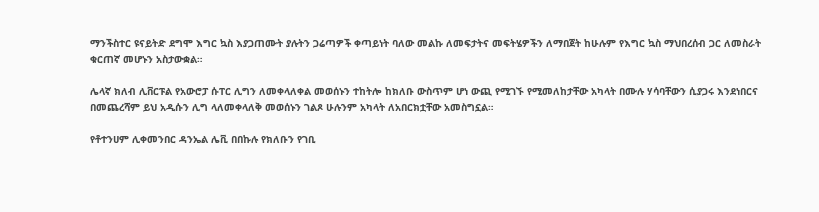ማንችስተር ዩናይትድ ደግሞ እግር ኳስ እያጋጠሙት ያሉትን ጋሬጣዎች ቀጣይነት ባለው መልኩ ለመፍታትና መፍትሄዎችን ለማበጀት ከሁሉም የእግር ኳስ ማህበረሰብ ጋር ለመስራት ቁርጠኛ መሆኑን አስታውቋል።

ሌላኛ ክለብ ሊቨርፑል የአውሮፓ ሱፐር ሊግን ለመቀላለቀል መወሰኑን ተከትሎ ከክለቡ ውስጥም ሆነ ውጪ የሚገኙ የሚመለከታቸው አካላት በሙሉ ሃሳባቸውን ሲያጋሩ እንደነበርና በመጨረሻም ይህ አዲሱን ሊግ ላለመቀላለቅ መወሰኑን ገልጾ ሁሉንም አካላት ለአበርክቷቸው አመስግኗል።

የቶተንሀም ሊቀመንበር ዳንኤል ሌቪ በበኩሉ የክለቡን የገቢ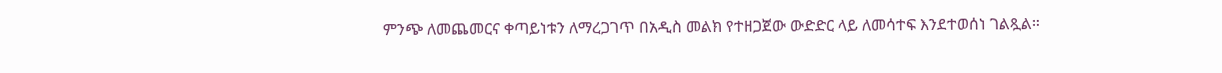ምንጭ ለመጨመርና ቀጣይነቱን ለማረጋገጥ በአዲስ መልክ የተዘጋጀው ውድድር ላይ ለመሳተፍ እንደተወሰነ ገልጿል።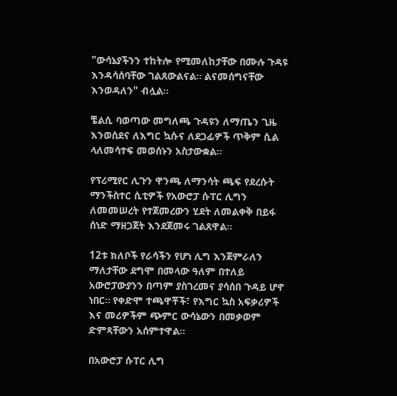"ውሳኔያችንን ተከትሎ የሚመለከታቸው በሙሉ ጉዳዩ እንዳሳሰባቸው ገልጸውልናል። ልናመሰግናቸው እንወዳለን" ብሏል።

ቼልሲ ባወጣው መግለጫ ጉዳዩን ለማጤን ጊዜ እንወሰደና ለእግር ኳሱና ለደጋፊዎች ጥቅም ሲል ላለመሳተፍ መወሰኑን አስታውቋል።

የፕሪሚየር ሊጉን ዋንጫ ለማንሳት ጫፍ የደረሱት ማንችስተር ሲቲዎች የአውሮፓ ሱፐር ሊግን ለመመሠረት የተጀመረውን ሂደት ለመልቀቅ በይፋ ሰነድ ማዘጋጀት እንደጀመሩ ገልጸዋል።

12ቱ ክለቦች የራሳችን የሆነ ሊግ እንጀምራለን ማለታቸው ደግሞ በመላው ዓለም በተለይ አውሮፓውያንን በጣም ያስገረመና ያሳሰበ ጉዳይ ሆኖ ነበር። የቀድሞ ተጫዋቾች፣ የእግር ኳስ አፍቃሪዎች እና መሪዎችም ጭምር ውሳኔውን በመቃወም ድምጻቸውን አሰምተዋል።

በአውሮፓ ሱፐር ሊግ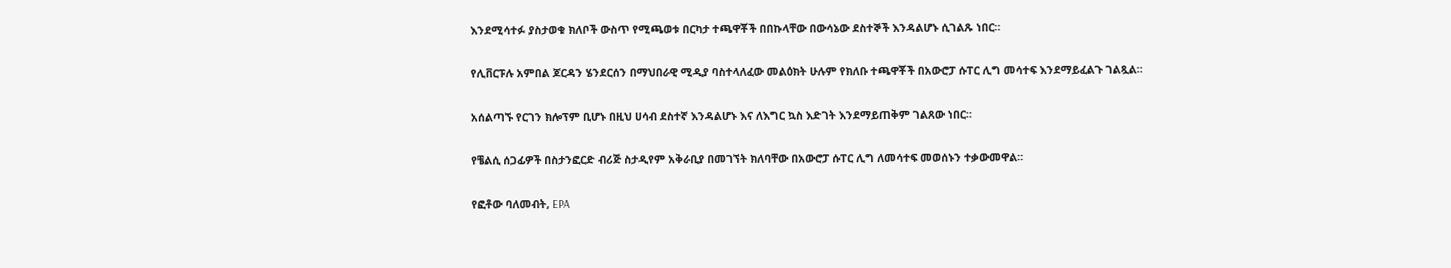እንደሚሳተፉ ያስታወቁ ክለቦች ውስጥ የሚጫወቱ በርካታ ተጫዋቾች በበኩላቸው በውሳኔው ደስተኞች እንዳልሆኑ ሲገልጹ ነበር።

የሊቨርፑሉ አምበል ጆርዳን ሄንደርሰን በማህበራዊ ሚዲያ ባስተላለፈው መልዕክት ሁሉም የክለቡ ተጫዋቾች በአውሮፓ ሱፐር ሊግ መሳተፍ እንደማይፈልጉ ገልጿል።

አሰልጣኙ የርገን ክሎፕም ቢሆኑ በዚህ ሀሳብ ደስተኛ እንዳልሆኑ እና ለእግር ኳስ እድገት እንደማይጠቅም ገልጸው ነበር።

የቼልሲ ሰጋፊዎች በስታንፎርድ ብሪጅ ስታዲየም አቅራቢያ በመገኘት ክለባቸው በአውሮፓ ሱፐር ሊግ ለመሳተፍ መወሰኑን ተቃውመዋል።

የፎቶው ባለመብት, EPA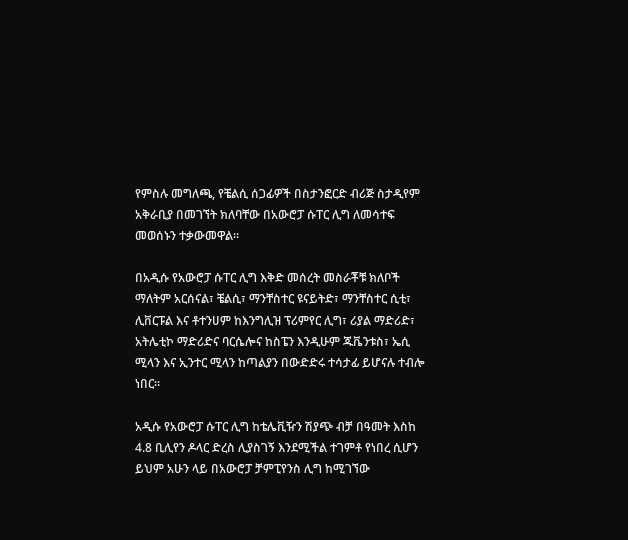የምስሉ መግለጫ, የቼልሲ ሰጋፊዎች በስታንፎርድ ብሪጅ ስታዲየም አቅራቢያ በመገኘት ክለባቸው በአውሮፓ ሱፐር ሊግ ለመሳተፍ መወሰኑን ተቃውመዋል።

በአዲሱ የአውሮፓ ሱፐር ሊግ እቅድ መሰረት መስራቾቹ ክለቦች ማለትም አርሰናል፣ ቼልሲ፣ ማንቸስተር ዩናይትድ፣ ማንቸስተር ሲቲ፣ ሊቨርፑል እና ቶተንሀም ከእንግሊዝ ፕሪምየር ሊግ፣ ሪያል ማድሪድ፣ አትሌቲኮ ማድሪድና ባርሴሎና ከስፔን እንዲሁም ጁቬንቱስ፣ ኤሲ ሚላን እና ኢንተር ሚላን ከጣልያን በውድድሩ ተሳታፊ ይሆናሉ ተብሎ ነበር።

አዲሱ የአውሮፓ ሱፐር ሊግ ከቴሌቪዥን ሽያጭ ብቻ በዓመት እስከ 4.8 ቢሊየን ዶላር ድረስ ሊያስገኝ እንደሚችል ተገምቶ የነበረ ሲሆን ይህም አሁን ላይ በአውሮፓ ቻምፒየንስ ሊግ ከሚገኘው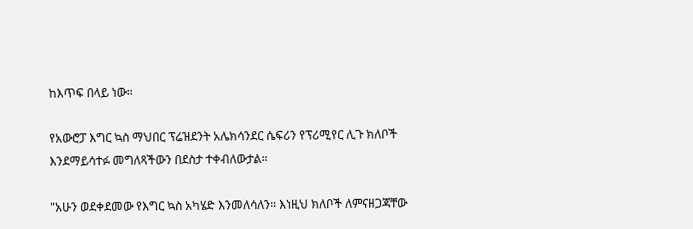ከእጥፍ በላይ ነው።

የአውሮፓ እግር ኳስ ማህበር ፕሬዝደንት አሌክሳንደር ሴፍሪን የፕሪሚየር ሊጉ ክለቦች እንደማይሳተፉ መግለጻችውን በደስታ ተቀብለውታል።

"አሁን ወደቀደመው የእግር ኳስ አካሄድ እንመለሳለን። እነዚህ ክለቦች ለምናዘጋጃቸው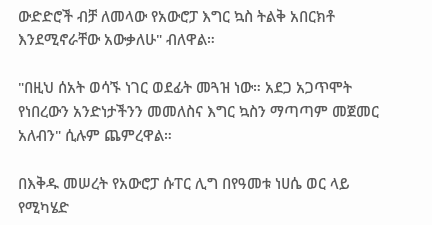ውድድሮች ብቻ ለመላው የአውሮፓ እግር ኳስ ትልቅ አበርክቶ እንደሚኖራቸው አውቃለሁ" ብለዋል።

"በዚህ ሰአት ወሳኙ ነገር ወደፊት መጓዝ ነው። አደጋ አጋጥሞት የነበረውን አንድነታችንን መመለስና እግር ኳስን ማጣጣም መጀመር አለብን" ሲሉም ጨምረዋል።

በእቅዱ መሠረት የአውሮፓ ሱፐር ሊግ በየዓመቱ ነሀሴ ወር ላይ የሚካሄድ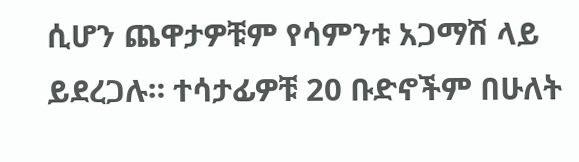ሲሆን ጨዋታዎቹም የሳምንቱ አጋማሽ ላይ ይደረጋሉ። ተሳታፊዎቹ 20 ቡድኖችም በሁለት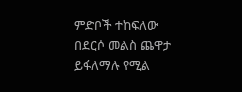ምድቦች ተከፍለው በደርሶ መልስ ጨዋታ ይፋለማሉ የሚል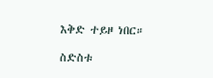እቅድ ተይዞ ነበር።

ስድስቱ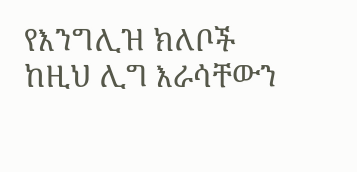የእንግሊዝ ክለቦች ከዚህ ሊግ እራሳቸውን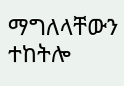ማግለላቸውን ተከትሎ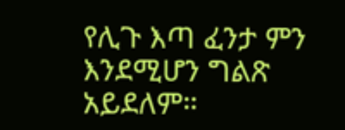የሊጉ እጣ ፈንታ ምን እንደሚሆን ግልጽ አይደለም።